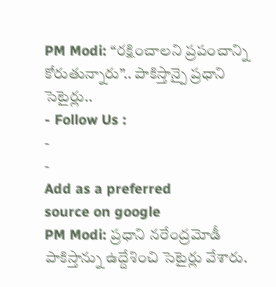PM Modi: “రక్షించాలని ప్రపంచాన్ని కోరుతున్నారు”.. పాకిస్తాన్పై ప్రధాని సెటైర్లు..
- Follow Us :
-
-
Add as a preferred
source on google
PM Modi: ప్రధాని నరేంద్రమోడీ పాకిస్తాన్ను ఉద్దేశించి సెటైర్లు వేశారు.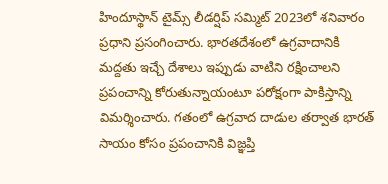హిందూస్థాన్ టైమ్స్ లీడర్షిప్ సమ్మిట్ 2023లో శనివారం ప్రధాని ప్రసంగించారు. భారతదేశంలో ఉగ్రవాదానికి మద్దతు ఇచ్చే దేశాలు ఇప్పుడు వాటిని రక్షించాలని ప్రపంచాన్ని కోరుతున్నాయంటూ పరోక్షంగా పాకిస్తాన్ని విమర్శించారు. గతంలో ఉగ్రవాద దాడుల తర్వాత భారత్ సాయం కోసం ప్రపంచానికి విజ్ఞప్తి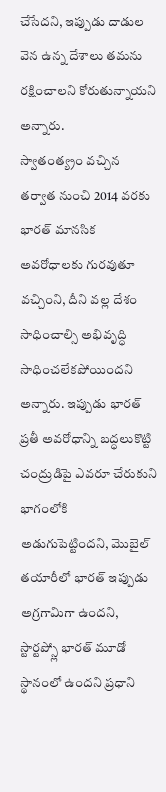చేసేదని, ఇప్పుడు దాడుల వెన ఉన్న దేశాలు తమను రక్షించాలని కోరుతున్నాయని అన్నారు.
స్వాతంత్య్రం వచ్చిన తర్వాత నుంచి 2014 వరకు భారత్ మానసిక అవరోధాలకు గురవుతూ వచ్చింని, దీని వల్ల దేశం సాధించాల్సి అభివృద్ధి సాధించలేకపోయిందని అన్నారు. ఇప్పుడు భారత్ ప్రతీ అవరోధాన్ని బద్ధలుకొట్టి చంద్రుడిపై ఎవరూ చేరుకుని భాగంలోకి అడుగుపెట్టిందని, మొబైల్ తయారీలో భారత్ ఇప్పుడు అగ్రగామిగా ఉందని, స్టార్టప్స్లో భారత్ మూడో స్థానంలో ఉందని ప్రధాని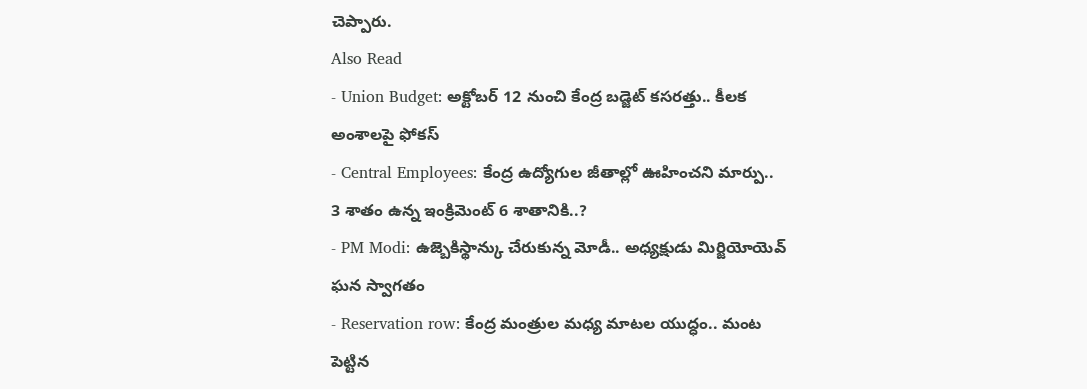చెప్పారు.
Also Read
- Union Budget: అక్టోబర్ 12 నుంచి కేంద్ర బడ్జెట్ కసరత్తు.. కీలక అంశాలపై ఫోకస్
- Central Employees: కేంద్ర ఉద్యోగుల జీతాల్లో ఊహించని మార్పు.. 3 శాతం ఉన్న ఇంక్రిమెంట్ 6 శాతానికి..?
- PM Modi: ఉజ్బెకిస్థాన్కు చేరుకున్న మోడీ.. అధ్యక్షుడు మిర్జియోయెవ్ ఘన స్వాగతం
- Reservation row: కేంద్ర మంత్రుల మధ్య మాటల యుద్ధం.. మంట పెట్టిన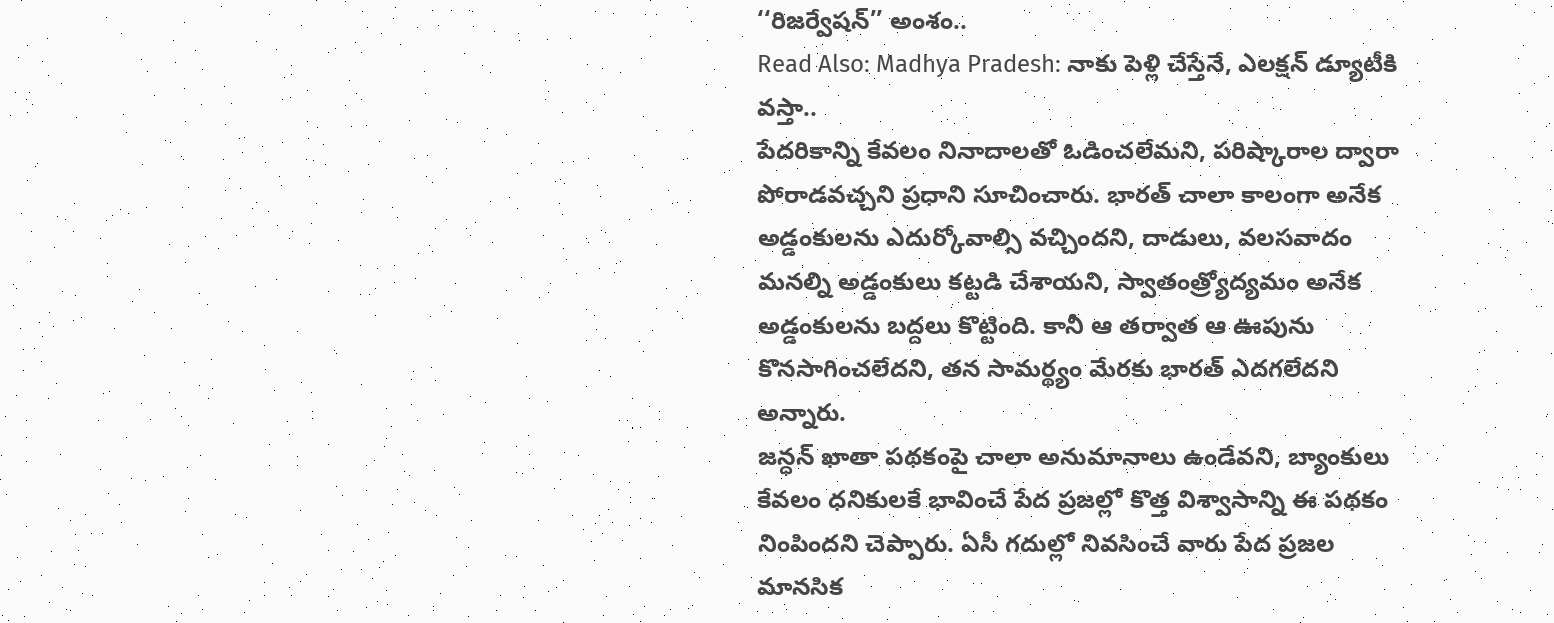‘‘రిజర్వేషన్’’ అంశం..
Read Also: Madhya Pradesh: నాకు పెళ్లి చేస్తేనే, ఎలక్షన్ డ్యూటీకి వస్తా..
పేదరికాన్ని కేవలం నినాదాలతో ఓడించలేమని, పరిష్కారాల ద్వారా పోరాడవచ్చని ప్రధాని సూచించారు. భారత్ చాలా కాలంగా అనేక అడ్డంకులను ఎదుర్కోవాల్సి వచ్చిందని, దాడులు, వలసవాదం మనల్ని అడ్డంకులు కట్టడి చేశాయని, స్వాతంత్ర్యోద్యమం అనేక అడ్డంకులను బద్దలు కొట్టింది. కానీ ఆ తర్వాత ఆ ఊపును కొనసాగించలేదని, తన సామర్థ్యం మేరకు భారత్ ఎదగలేదని అన్నారు.
జన్ధన్ ఖాతా పథకంపై చాలా అనుమానాలు ఉండేవని, బ్యాంకులు కేవలం ధనికులకే భావించే పేద ప్రజల్లో కొత్త విశ్వాసాన్ని ఈ పథకం నింపిందని చెప్పారు. ఏసీ గదుల్లో నివసించే వారు పేద ప్రజల మానసిక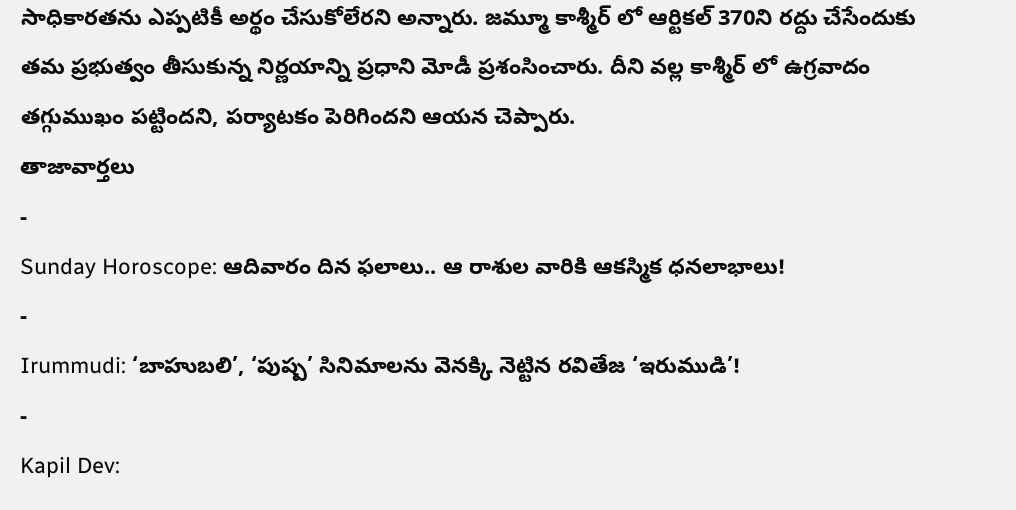సాధికారతను ఎప్పటికీ అర్థం చేసుకోలేరని అన్నారు. జమ్మూ కాశ్మీర్ లో ఆర్టికల్ 370ని రద్దు చేసేందుకు తమ ప్రభుత్వం తీసుకున్న నిర్ణయాన్ని ప్రధాని మోడీ ప్రశంసించారు. దీని వల్ల కాశ్మీర్ లో ఉగ్రవాదం తగ్గుముఖం పట్టిందని, పర్యాటకం పెరిగిందని ఆయన చెప్పారు.
తాజావార్తలు
-
Sunday Horoscope: ఆదివారం దిన ఫలాలు.. ఆ రాశుల వారికి ఆకస్మిక ధనలాభాలు!
-
Irummudi: ‘బాహుబలి’, ‘పుష్ప’ సినిమాలను వెనక్కి నెట్టిన రవితేజ ‘ఇరుముడి’!
-
Kapil Dev: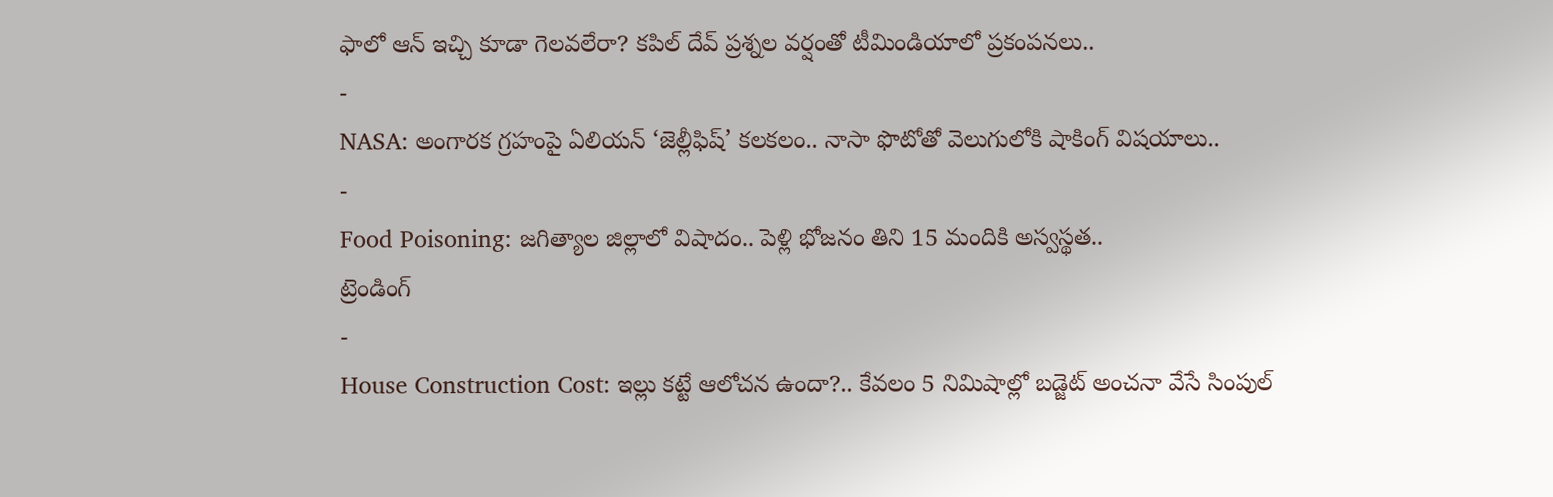ఫాలో ఆన్ ఇచ్చి కూడా గెలవలేరా? కపిల్ దేవ్ ప్రశ్నల వర్షంతో టీమిండియాలో ప్రకంపనలు..
-
NASA: అంగారక గ్రహంపై ఏలియన్ ‘జెల్లీఫిష్’ కలకలం.. నాసా ఫొటోతో వెలుగులోకి షాకింగ్ విషయాలు..
-
Food Poisoning: జగిత్యాల జిల్లాలో విషాదం.. పెళ్లి భోజనం తిని 15 మందికి అస్వస్థత..
ట్రెండింగ్
-
House Construction Cost: ఇల్లు కట్టే ఆలోచన ఉందా?.. కేవలం 5 నిమిషాల్లో బడ్జెట్ అంచనా వేసే సింపుల్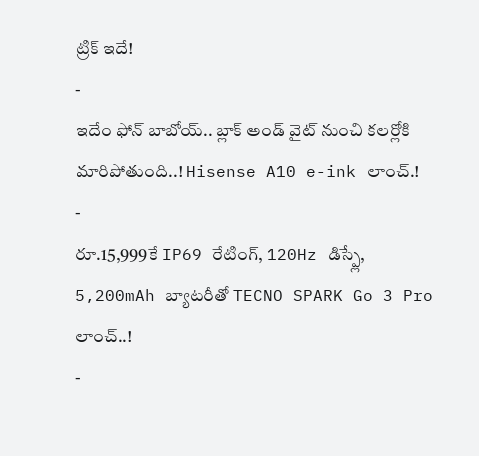ట్రిక్ ఇదే!
-
ఇదేం ఫోన్ బాబోయ్.. బ్లాక్ అండ్ వైట్ నుంచి కలర్లోకి మారిపోతుంది..! Hisense A10 e-ink లాంచ్.!
-
రూ.15,999కే IP69 రేటింగ్, 120Hz డిస్ప్లే, 5,200mAh బ్యాటరీతో TECNO SPARK Go 3 Pro లాంచ్..!
-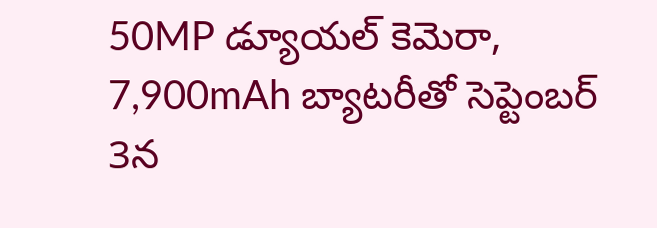50MP డ్యూయల్ కెమెరా, 7,900mAh బ్యాటరీతో సెప్టెంబర్ 3న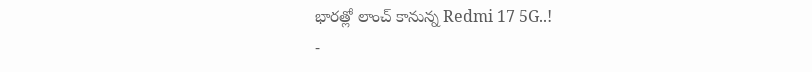భారత్లో లాంచ్ కానున్న Redmi 17 5G..!
-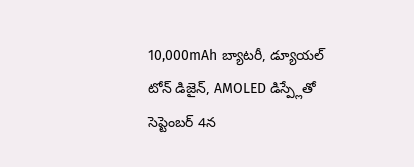10,000mAh బ్యాటరీ, డ్యూయల్ టోన్ డిజైన్, AMOLED డిస్ప్లేతో సెప్టెంబర్ 4న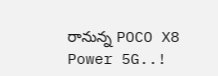రానున్న POCO X8 Power 5G..!